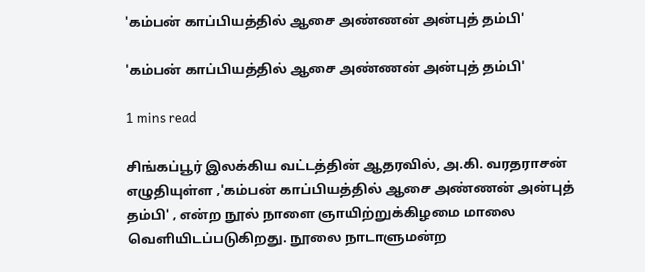'கம்பன் காப்பியத்தில் ஆசை அண்ணன் அன்புத் தம்பி'

'கம்பன் காப்பியத்தில் ஆசை அண்ணன் அன்புத் தம்பி'

1 mins read

சிங்கப்பூர் இலக்கிய வட்டத்தின் ஆதரவில், அ.கி. வரதராசன் எழுதியுள்ள ‚'கம்பன் காப்பியத்தில் ஆசை அண்ணன் அன்புத் தம்பி' ‚ என்ற நூல் நாளை ஞாயிற்றுக்கிழமை மாலை வெளியிடப்படுகிறது. நூலை நாடாளுமன்ற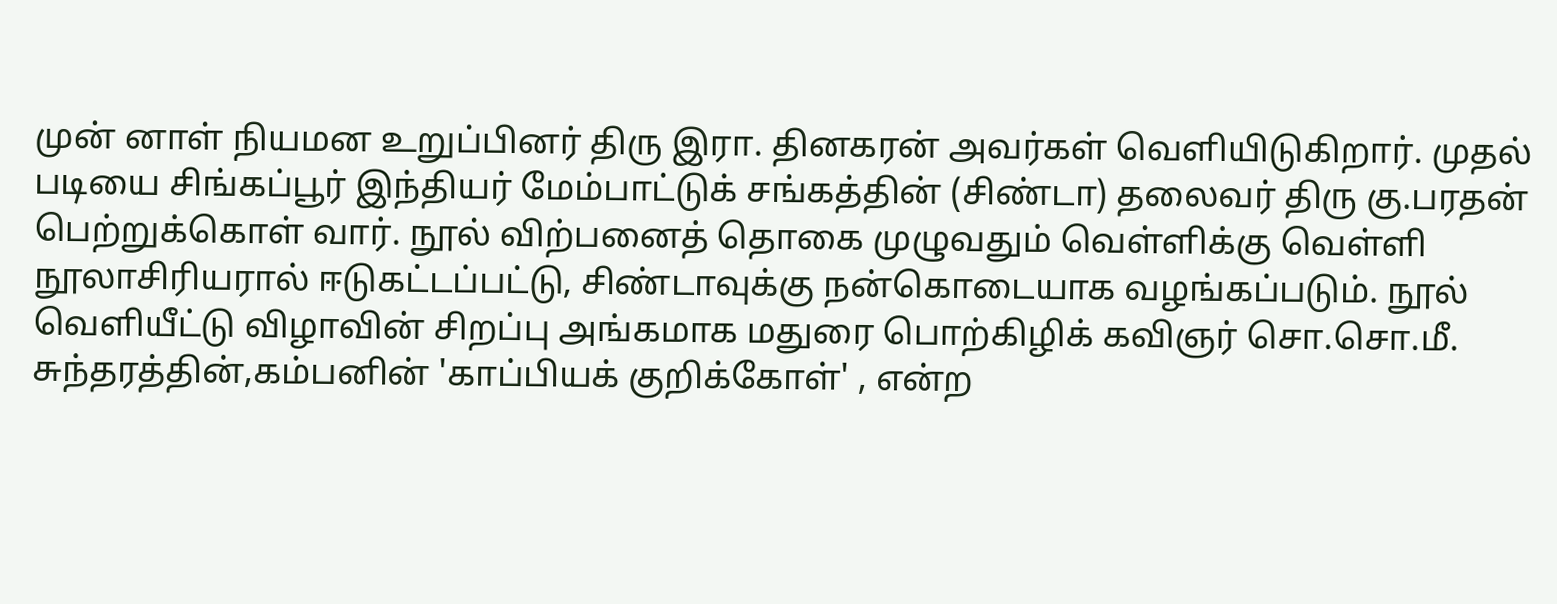முன் னாள் நியமன உறுப்பினர் திரு இரா. தினகரன் அவர்கள் வெளியிடுகிறார். முதல் படியை சிங்கப்பூர் இந்தியர் மேம்பாட்டுக் சங்கத்தின் (சிண்டா) தலைவர் திரு கு.பரதன் பெற்றுக்கொள் வார். நூல் விற்பனைத் தொகை முழுவதும் வெள்ளிக்கு வெள்ளி நூலாசிரியரால் ஈடுகட்டப்பட்டு, சிண்டாவுக்கு நன்கொடையாக வழங்கப்படும். நூல் வெளியீட்டு விழாவின் சிறப்பு அங்கமாக மதுரை பொற்கிழிக் கவிஞர் சொ.சொ.மீ. சுந்தரத்தின்‚கம்பனின் 'காப்பியக் குறிக்கோள்' ‚ என்ற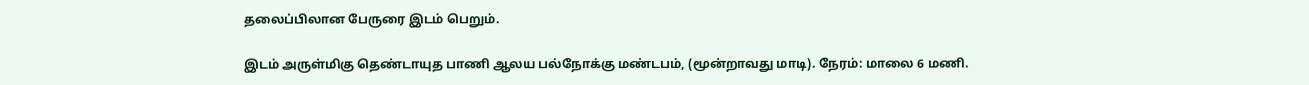தலைப்பிலான பேருரை இடம் பெறும்.

இடம் அருள்மிகு தெண்டாயுத பாணி ஆலய பல்நோக்கு மண்டபம், (மூன்றாவது மாடி). நேரம்: மாலை 6 மணி.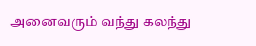அனைவரும் வந்து கலந்து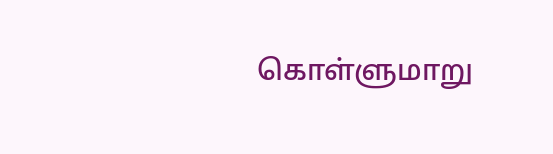கொள்ளுமாறு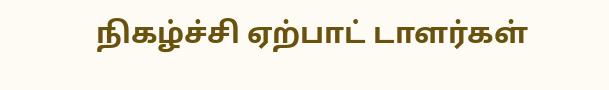நிகழ்ச்சி ஏற்பாட் டாளர்கள்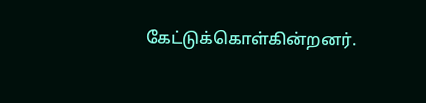கேட்டுக்கொள்கின்றனர்.